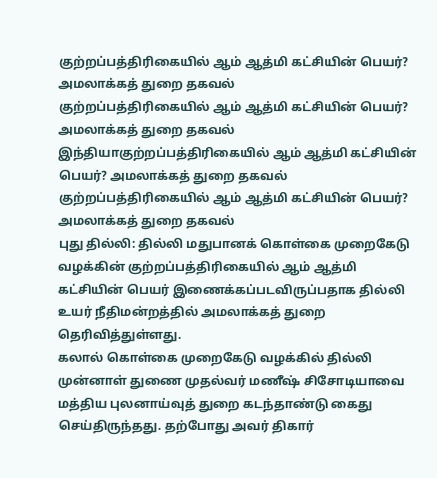குற்றப்பத்திரிகையில் ஆம் ஆத்மி கட்சியின் பெயர்? அமலாக்கத் துறை தகவல்
குற்றப்பத்திரிகையில் ஆம் ஆத்மி கட்சியின் பெயர்? அமலாக்கத் துறை தகவல்
இந்தியாகுற்றப்பத்திரிகையில் ஆம் ஆத்மி கட்சியின் பெயர்? அமலாக்கத் துறை தகவல்
குற்றப்பத்திரிகையில் ஆம் ஆத்மி கட்சியின் பெயர்? அமலாக்கத் துறை தகவல்
புது தில்லி: தில்லி மதுபானக் கொள்கை முறைகேடு வழக்கின் குற்றப்பத்திரிகையில் ஆம் ஆத்மி கட்சியின் பெயர் இணைக்கப்படவிருப்பதாக தில்லி உயர் நீதிமன்றத்தில் அமலாக்கத் துறை தெரிவித்துள்ளது.
கலால் கொள்கை முறைகேடு வழக்கில் தில்லி முன்னாள் துணை முதல்வர் மணீஷ் சிசோடியாவை மத்திய புலனாய்வுத் துறை கடந்தாண்டு கைது செய்திருந்தது. தற்போது அவர் திகார்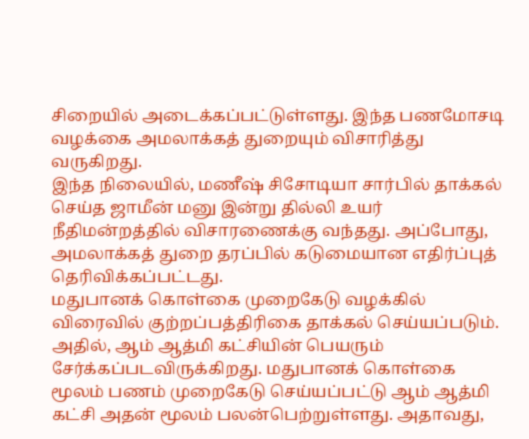சிறையில் அடைக்கப்பட்டுள்ளது. இந்த பணமோசடி வழக்கை அமலாக்கத் துறையும் விசாரித்து வருகிறது.
இந்த நிலையில், மணீஷ் சிசோடியா சார்பில் தாக்கல் செய்த ஜாமீன் மனு இன்று தில்லி உயர் நீதிமன்றத்தில் விசாரணைக்கு வந்தது. அப்போது, அமலாக்கத் துறை தரப்பில் கடுமையான எதிர்ப்புத் தெரிவிக்கப்பட்டது.
மதுபானக் கொள்கை முறைகேடு வழக்கில் விரைவில் குற்றப்பத்திரிகை தாக்கல் செய்யப்படும். அதில், ஆம் ஆத்மி கட்சியின் பெயரும் சேர்க்கப்படவிருக்கிறது. மதுபானக் கொள்கை மூலம் பணம் முறைகேடு செய்யப்பட்டு ஆம் ஆத்மி கட்சி அதன் மூலம் பலன்பெற்றுள்ளது. அதாவது,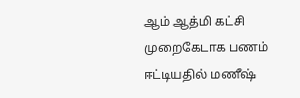ஆம் ஆத்மி கட்சி முறைகேடாக பணம் ஈட்டியதில் மணீஷ்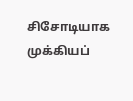சிசோடியாக முக்கியப்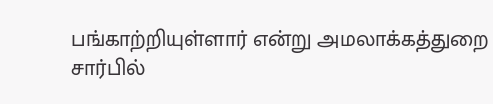பங்காற்றியுள்ளார் என்று அமலாக்கத்துறை சார்பில்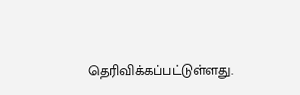தெரிவிக்கப்பட்டுள்ளது.